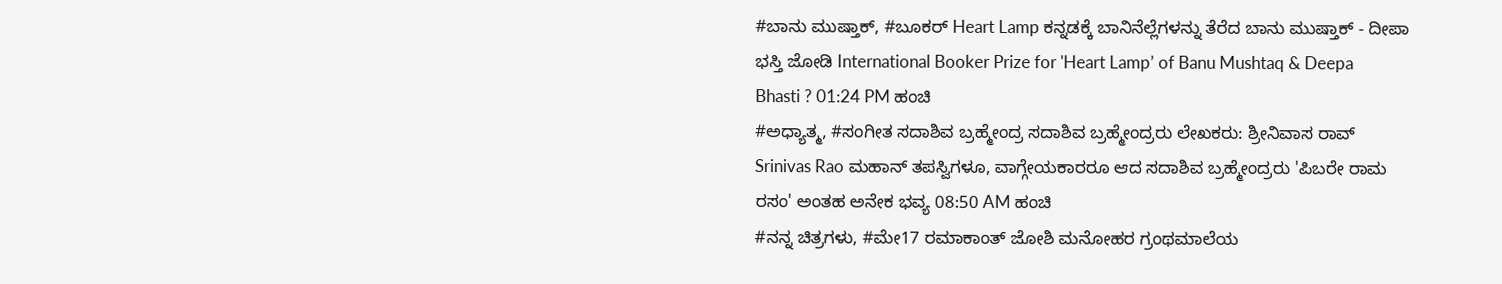#ಬಾನು ಮುಷ್ತಾಕ್, #ಬೂಕರ್ Heart Lamp ಕನ್ನಡಕ್ಕೆ ಬಾನಿನೆಲ್ಲೆಗಳನ್ನು ತೆರೆದ ಬಾನು ಮುಷ್ತಾಕ್ - ದೀಪಾ ಭಸ್ತಿ ಜೋಡಿ International Booker Prize for 'Heart Lamp’ of Banu Mushtaq & Deepa Bhasti ? 01:24 PM ಹಂಚಿ
#ಅಧ್ಯಾತ್ಮ, #ಸಂಗೀತ ಸದಾಶಿವ ಬ್ರಹ್ಮೇಂದ್ರ ಸದಾಶಿವ ಬ್ರಹ್ಮೇಂದ್ರರು ಲೇಖಕರು: ಶ್ರೀನಿವಾಸ ರಾವ್ Srinivas Rao ಮಹಾನ್ ತಪಸ್ವಿಗಳೂ, ವಾಗ್ಗೇಯಕಾರರೂ ಆದ ಸದಾಶಿವ ಬ್ರಹ್ಮೇಂದ್ರರು 'ಪಿಬರೇ ರಾಮ ರಸಂ' ಅಂತಹ ಅನೇಕ ಭವ್ಯ 08:50 AM ಹಂಚಿ
#ನನ್ನ ಚಿತ್ರಗಳು, #ಮೇ17 ರಮಾಕಾಂತ್ ಜೋಶಿ ಮನೋಹರ ಗ್ರಂಥಮಾಲೆಯ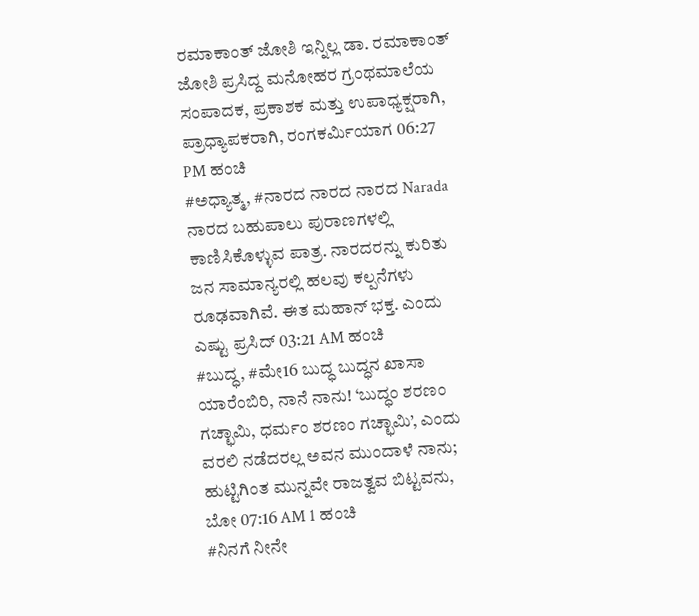ರಮಾಕಾಂತ್ ಜೋಶಿ ಇನ್ನಿಲ್ಲ ಡಾ. ರಮಾಕಾಂತ್ ಜೋಶಿ ಪ್ರಸಿದ್ದ ಮನೋಹರ ಗ್ರಂಥಮಾಲೆಯ ಸಂಪಾದಕ, ಪ್ರಕಾಶಕ ಮತ್ತು ಉಪಾಧ್ಯಕ್ಷರಾಗಿ, ಪ್ರಾಧ್ಯಾಪಕರಾಗಿ, ರಂಗಕರ್ಮಿಯಾಗ 06:27 PM ಹಂಚಿ
#ಅಧ್ಯಾತ್ಮ, #ನಾರದ ನಾರದ ನಾರದ Narada ನಾರದ ಬಹುಪಾಲು ಪುರಾಣಗಳಲ್ಲಿ ಕಾಣಿಸಿಕೊಳ್ಳುವ ಪಾತ್ರ. ನಾರದರನ್ನು ಕುರಿತು ಜನ ಸಾಮಾನ್ಯರಲ್ಲಿ ಹಲವು ಕಲ್ಪನೆಗಳು ರೂಢವಾಗಿವೆ. ಈತ ಮಹಾನ್ ಭಕ್ತ. ಎಂದು ಎಷ್ಟು ಪ್ರಸಿದ್ 03:21 AM ಹಂಚಿ
#ಬುದ್ಧ, #ಮೇ16 ಬುದ್ಧ ಬುದ್ಧನ ಖಾಸಾ ಯಾರೆಂಬಿರಿ, ನಾನೆ ನಾನು! ‘ಬುದ್ಧಂ ಶರಣಂ ಗಚ್ಛಾಮಿ, ಧರ್ಮಂ ಶರಣಂ ಗಚ್ಛಾಮಿ’, ಎಂದು ವರಲಿ ನಡೆದರಲ್ಲ ಅವನ ಮುಂದಾಳೆ ನಾನು; ಹುಟ್ಟಿಗಿಂತ ಮುನ್ನವೇ ರಾಜತ್ವವ ಬಿಟ್ಟವನು, ಬೋ 07:16 AM 1 ಹಂಚಿ
#ನಿನಗೆ ನೀನೇ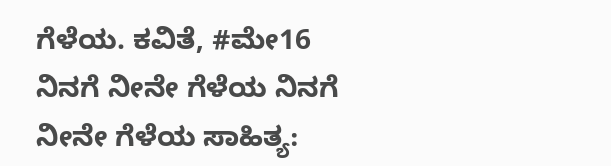ಗೆಳೆಯ. ಕವಿತೆ, #ಮೇ16 ನಿನಗೆ ನೀನೇ ಗೆಳೆಯ ನಿನಗೆ ನೀನೇ ಗೆಳೆಯ ಸಾಹಿತ್ಯ: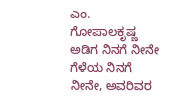ಎಂ. ಗೋಪಾಲಕೃಷ್ಣ ಅಡಿಗ ನಿನಗೆ ನೀನೇ ಗೆಳೆಯ ನಿನಗೆ ನೀನೇ, ಅವರಿವರ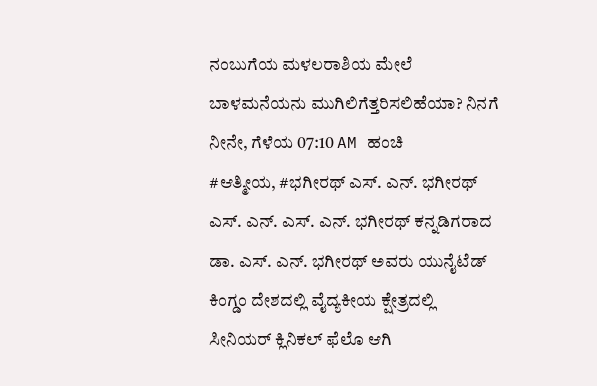ನಂಬುಗೆಯ ಮಳಲರಾಶಿಯ ಮೇಲೆ ಬಾಳಮನೆಯನು ಮುಗಿಲಿಗೆತ್ತರಿಸಲಿಹೆಯಾ? ನಿನಗೆ ನೀನೇ, ಗೆಳೆಯ 07:10 AM ಹಂಚಿ
#ಆತ್ಮೀಯ, #ಭಗೀರಥ್ ಎಸ್. ಎನ್. ಭಗೀರಥ್ ಎಸ್. ಎನ್. ಎಸ್. ಎನ್. ಭಗೀರಥ್ ಕನ್ನಡಿಗರಾದ ಡಾ. ಎಸ್. ಎನ್. ಭಗೀರಥ್ ಅವರು ಯುನೈಟೆಡ್ ಕಿಂಗ್ಡಂ ದೇಶದಲ್ಲಿ ವೈದ್ಯಕೀಯ ಕ್ಷೇತ್ರದಲ್ಲಿ ಸೀನಿಯರ್ ಕ್ಲಿನಿಕಲ್ ಫೆಲೊ ಆಗಿ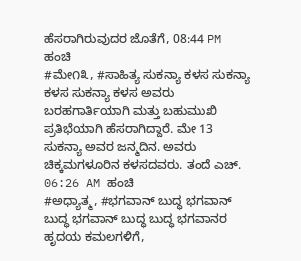ಹೆಸರಾಗಿರುವುದರ ಜೊತೆಗೆ, 08:44 PM ಹಂಚಿ
#ಮೇ೧೩, #ಸಾಹಿತ್ಯ ಸುಕನ್ಯಾ ಕಳಸ ಸುಕನ್ಯಾ ಕಳಸ ಸುಕನ್ಯಾ ಕಳಸ ಅವರು ಬರಹಗಾರ್ತಿಯಾಗಿ ಮತ್ತು ಬಹುಮುಖಿ ಪ್ರತಿಭೆಯಾಗಿ ಹೆಸರಾಗಿದ್ದಾರೆ. ಮೇ 13 ಸುಕನ್ಯಾ ಅವರ ಜನ್ಮದಿನ. ಅವರು ಚಿಕ್ಕಮಗಳೂರಿನ ಕಳಸದವರು. ತಂದೆ ಎಚ್. 06:26 AM ಹಂಚಿ
#ಅಧ್ಯಾತ್ಮ, #ಭಗವಾನ್ ಬುದ್ಧ ಭಗವಾನ್ ಬುದ್ಧ ಭಗವಾನ್ ಬುದ್ಧ ಬುದ್ಧ ಭಗವಾನರ ಹೃದಯ ಕಮಲಗಳಿಗೆ,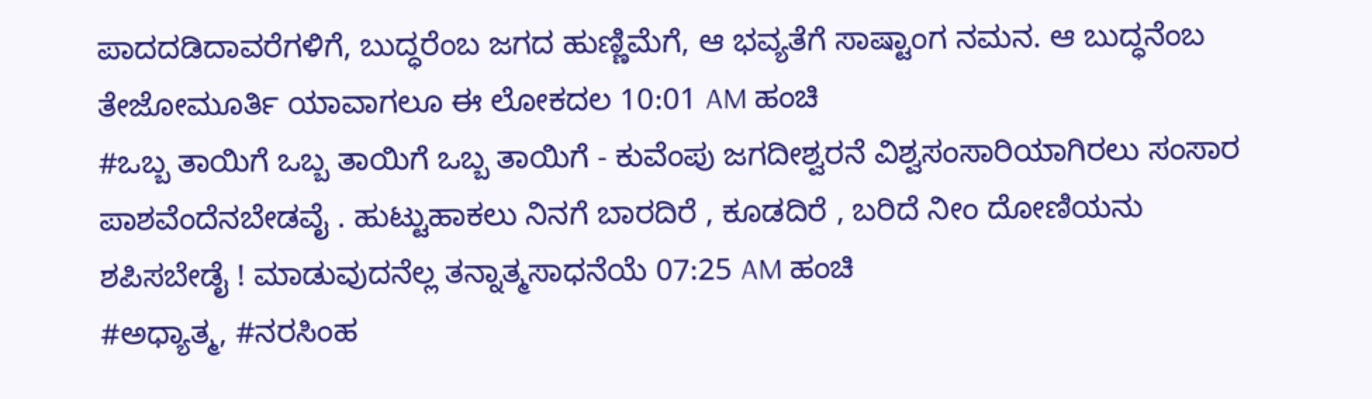ಪಾದದಡಿದಾವರೆಗಳಿಗೆ, ಬುದ್ಧರೆಂಬ ಜಗದ ಹುಣ್ಣಿಮೆಗೆ, ಆ ಭವ್ಯತೆಗೆ ಸಾಷ್ಟಾಂಗ ನಮನ. ಆ ಬುದ್ಧನೆಂಬ ತೇಜೋಮೂರ್ತಿ ಯಾವಾಗಲೂ ಈ ಲೋಕದಲ 10:01 AM ಹಂಚಿ
#ಒಬ್ಬ ತಾಯಿಗೆ ಒಬ್ಬ ತಾಯಿಗೆ ಒಬ್ಬ ತಾಯಿಗೆ - ಕುವೆಂಪು ಜಗದೀಶ್ವರನೆ ವಿಶ್ವಸಂಸಾರಿಯಾಗಿರಲು ಸಂಸಾರ ಪಾಶವೆಂದೆನಬೇಡವೈ . ಹುಟ್ಟುಹಾಕಲು ನಿನಗೆ ಬಾರದಿರೆ , ಕೂಡದಿರೆ , ಬರಿದೆ ನೀಂ ದೋಣಿಯನು ಶಪಿಸಬೇಡೈ ! ಮಾಡುವುದನೆಲ್ಲ ತನ್ನಾತ್ಮಸಾಧನೆಯೆ 07:25 AM ಹಂಚಿ
#ಅಧ್ಯಾತ್ಮ, #ನರಸಿಂಹ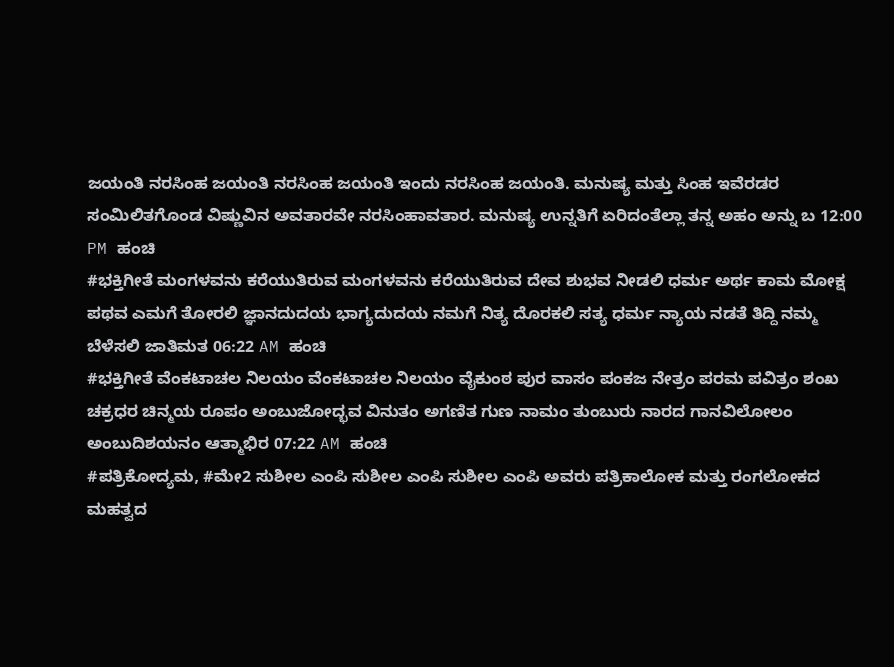ಜಯಂತಿ ನರಸಿಂಹ ಜಯಂತಿ ನರಸಿಂಹ ಜಯಂತಿ ಇಂದು ನರಸಿಂಹ ಜಯಂತಿ. ಮನುಷ್ಯ ಮತ್ತು ಸಿಂಹ ಇವೆರಡರ ಸಂಮಿಲಿತಗೊಂಡ ವಿಷ್ಣುವಿನ ಅವತಾರವೇ ನರಸಿಂಹಾವತಾರ. ಮನುಷ್ಯ ಉನ್ನತಿಗೆ ಏರಿದಂತೆಲ್ಲಾ ತನ್ನ ಅಹಂ ಅನ್ನು ಬ 12:00 PM ಹಂಚಿ
#ಭಕ್ತಿಗೀತೆ ಮಂಗಳವನು ಕರೆಯುತಿರುವ ಮಂಗಳವನು ಕರೆಯುತಿರುವ ದೇವ ಶುಭವ ನೀಡಲಿ ಧರ್ಮ ಅರ್ಥ ಕಾಮ ಮೋಕ್ಷ ಪಥವ ಎಮಗೆ ತೋರಲಿ ಜ್ಞಾನದುದಯ ಭಾಗ್ಯದುದಯ ನಮಗೆ ನಿತ್ಯ ದೊರಕಲಿ ಸತ್ಯ ಧರ್ಮ ನ್ಯಾಯ ನಡತೆ ತಿದ್ದಿ ನಮ್ಮ ಬೆಳೆಸಲಿ ಜಾತಿಮತ 06:22 AM ಹಂಚಿ
#ಭಕ್ತಿಗೀತೆ ವೆಂಕಟಾಚಲ ನಿಲಯಂ ವೆಂಕಟಾಚಲ ನಿಲಯಂ ವೈಕುಂಠ ಪುರ ವಾಸಂ ಪಂಕಜ ನೇತ್ರಂ ಪರಮ ಪವಿತ್ರಂ ಶಂಖ ಚಕ್ರಧರ ಚಿನ್ಮಯ ರೂಪಂ ಅಂಬುಜೋದ್ಭವ ವಿನುತಂ ಅಗಣಿತ ಗುಣ ನಾಮಂ ತುಂಬುರು ನಾರದ ಗಾನವಿಲೋಲಂ ಅಂಬುದಿಶಯನಂ ಆತ್ಮಾಭಿರ 07:22 AM ಹಂಚಿ
#ಪತ್ರಿಕೋದ್ಯಮ, #ಮೇ2 ಸುಶೀಲ ಎಂಪಿ ಸುಶೀಲ ಎಂಪಿ ಸುಶೀಲ ಎಂಪಿ ಅವರು ಪತ್ರಿಕಾಲೋಕ ಮತ್ತು ರಂಗಲೋಕದ ಮಹತ್ವದ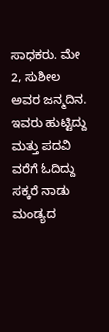ಸಾಧಕರು. ಮೇ 2, ಸುಶೀಲ ಅವರ ಜನ್ಮದಿನ. ಇವರು ಹುಟ್ಟಿದ್ದು ಮತ್ತು ಪದವಿ ವರೆಗೆ ಓದಿದ್ದು ಸಕ್ಕರೆ ನಾಡು ಮಂಡ್ಯದ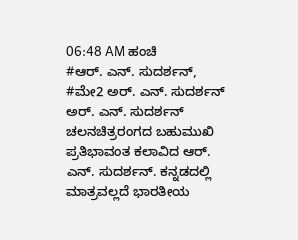06:48 AM ಹಂಚಿ
#ಆರ್. ಎನ್. ಸುದರ್ಶನ್, #ಮೇ2 ಅರ್. ಎನ್. ಸುದರ್ಶನ್ ಅರ್. ಎನ್. ಸುದರ್ಶನ್ ಚಲನಚಿತ್ರರಂಗದ ಬಹುಮುಖಿ ಪ್ರತಿಭಾವಂತ ಕಲಾವಿದ ಆರ್. ಎನ್. ಸುದರ್ಶನ್. ಕನ್ನಡದಲ್ಲಿ ಮಾತ್ರವಲ್ಲದೆ ಭಾರತೀಯ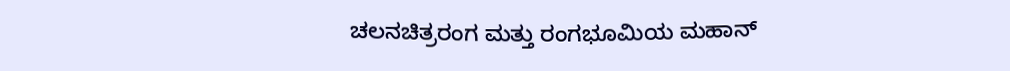ಚಲನಚಿತ್ರರಂಗ ಮತ್ತು ರಂಗಭೂಮಿಯ ಮಹಾನ್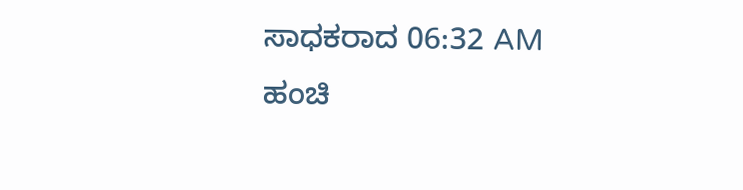ಸಾಧಕರಾದ 06:32 AM ಹಂಚಿ